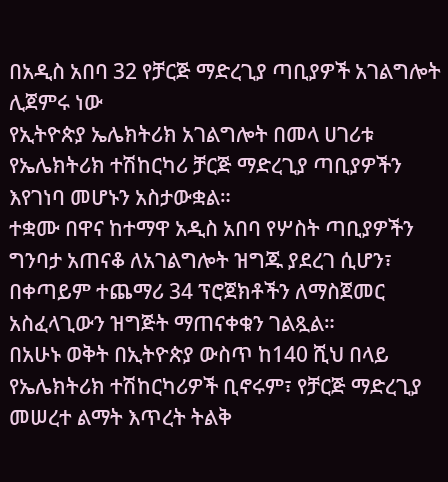በአዲስ አበባ 32 የቻርጅ ማድረጊያ ጣቢያዎች አገልግሎት ሊጀምሩ ነው
የኢትዮጵያ ኤሌክትሪክ አገልግሎት በመላ ሀገሪቱ የኤሌክትሪክ ተሽከርካሪ ቻርጅ ማድረጊያ ጣቢያዎችን እየገነባ መሆኑን አስታውቋል።
ተቋሙ በዋና ከተማዋ አዲስ አበባ የሦስት ጣቢያዎችን ግንባታ አጠናቆ ለአገልግሎት ዝግጁ ያደረገ ሲሆን፣ በቀጣይም ተጨማሪ 34 ፕሮጀክቶችን ለማስጀመር አስፈላጊውን ዝግጅት ማጠናቀቁን ገልጿል።
በአሁኑ ወቅት በኢትዮጵያ ውስጥ ከ140 ሺህ በላይ የኤሌክትሪክ ተሽከርካሪዎች ቢኖሩም፣ የቻርጅ ማድረጊያ መሠረተ ልማት እጥረት ትልቅ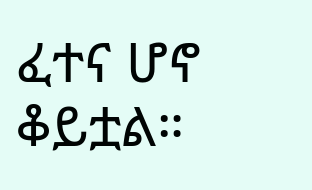ፈተና ሆኖ ቆይቷል።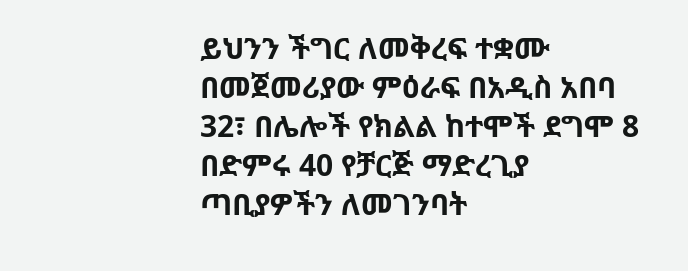ይህንን ችግር ለመቅረፍ ተቋሙ በመጀመሪያው ምዕራፍ በአዲስ አበባ 32፣ በሌሎች የክልል ከተሞች ደግሞ 8 በድምሩ 40 የቻርጅ ማድረጊያ ጣቢያዎችን ለመገንባት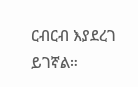ርብርብ እያደረገ ይገኛል።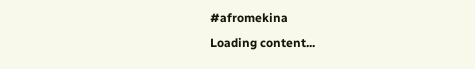#afromekina
Loading content...